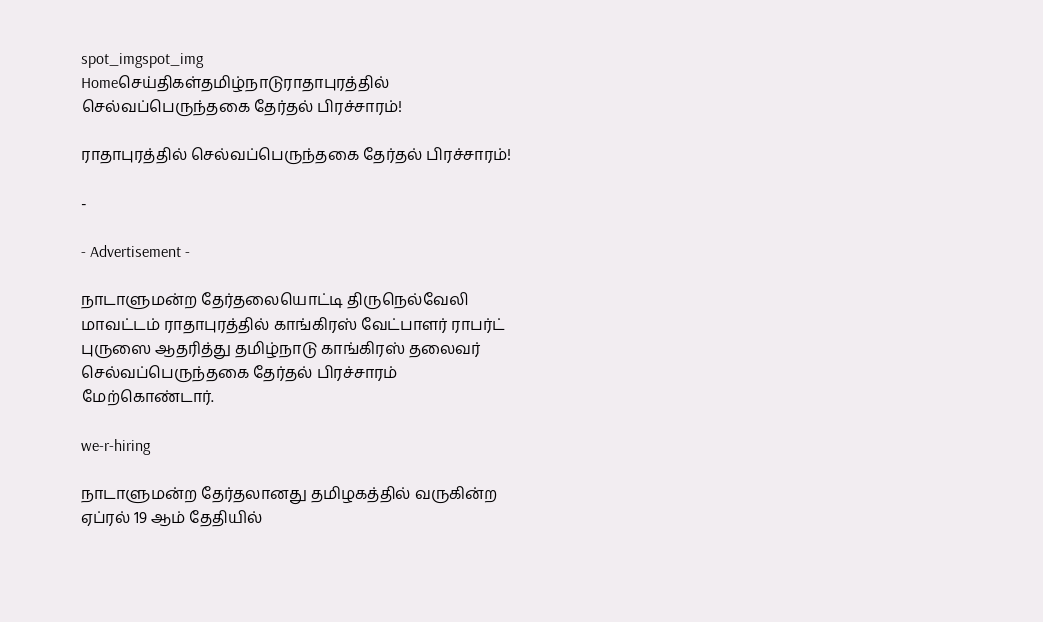spot_imgspot_img
Homeசெய்திகள்தமிழ்நாடுராதாபுரத்தில் செல்வப்பெருந்தகை தேர்தல் பிரச்சாரம்!

ராதாபுரத்தில் செல்வப்பெருந்தகை தேர்தல் பிரச்சாரம்!

-

- Advertisement -

நாடாளுமன்ற தேர்தலையொட்டி திருநெல்வேலி மாவட்டம் ராதாபுரத்தில் காங்கிரஸ் வேட்பாளர் ராபர்ட் புருஸை ஆதரித்து தமிழ்நாடு காங்கிரஸ் தலைவர் செல்வப்பெருந்தகை தேர்தல் பிரச்சாரம் மேற்கொண்டார்.

we-r-hiring

நாடாளுமன்ற தேர்தலானது தமிழகத்தில் வருகின்ற ஏப்ரல் 19 ஆம் தேதியில்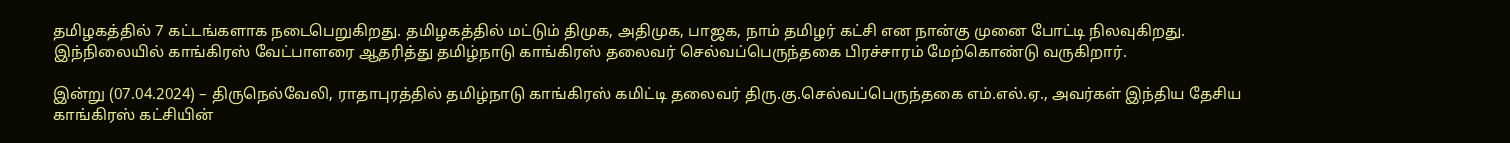தமிழகத்தில் 7 கட்டங்களாக நடைபெறுகிறது. தமிழகத்தில் மட்டும் திமுக, அதிமுக, பாஜக, நாம் தமிழர் கட்சி என நான்கு முனை போட்டி நிலவுகிறது. இந்நிலையில் காங்கிரஸ் வேட்பாளரை ஆதரித்து தமிழ்நாடு காங்கிரஸ் தலைவர் செல்வப்பெருந்தகை பிரச்சாரம் மேற்கொண்டு வருகிறார்.

இன்று (07.04.2024) – திருநெல்வேலி, ராதாபுரத்தில் தமிழ்நாடு காங்கிரஸ் கமிட்டி தலைவர் திரு.கு.செல்வப்பெருந்தகை எம்.எல்.ஏ., அவர்கள் இந்திய தேசிய காங்கிரஸ் கட்சியின்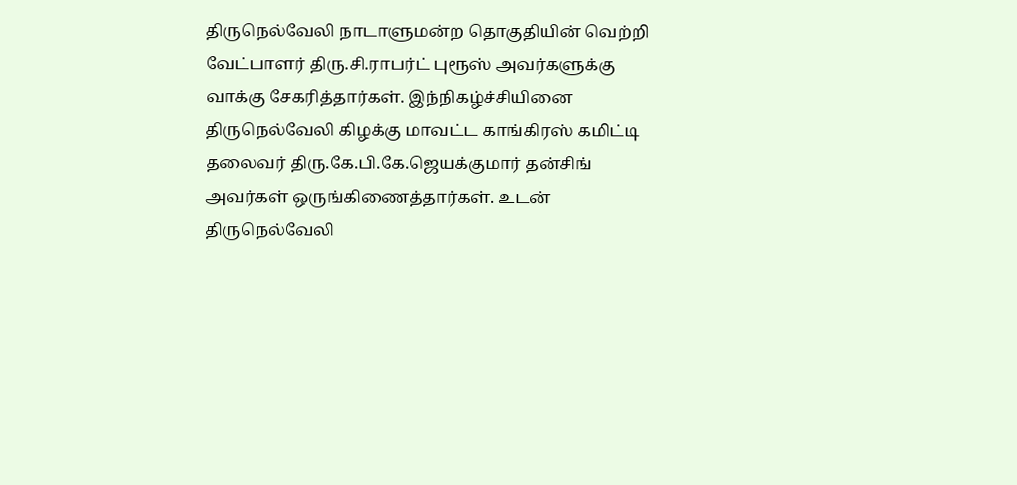திருநெல்வேலி நாடாளுமன்ற தொகுதியின் வெற்றி வேட்பாளர் திரு.சி.ராபர்ட் புரூஸ் அவர்களுக்கு வாக்கு சேகரித்தார்கள். இந்நிகழ்ச்சியினை திருநெல்வேலி கிழக்கு மாவட்ட காங்கிரஸ் கமிட்டி தலைவர் திரு.கே.பி.கே.ஜெயக்குமார் தன்சிங் அவர்கள் ஒருங்கிணைத்தார்கள். உடன் திருநெல்வேலி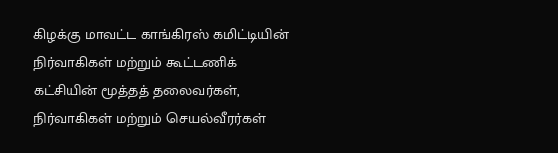கிழக்கு மாவட்ட காங்கிரஸ் கமிட்டியின் நிர்வாகிகள் மற்றும் கூட்டணிக் கட்சியின் மூத்தத் தலைவர்கள், நிர்வாகிகள் மற்றும் செயல்வீரர்கள்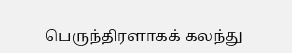பெருந்திரளாகக் கலந்து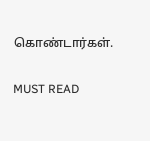கொண்டார்கள்.

MUST READ